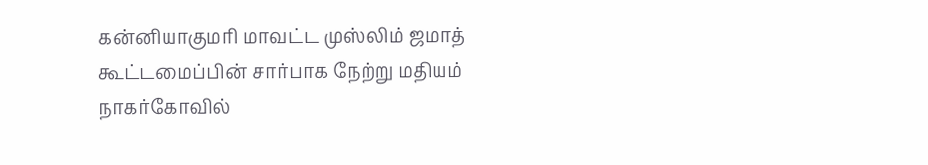கன்னியாகுமரி மாவட்ட முஸ்லிம் ஜமாத் கூட்டமைப்பின் சார்பாக நேற்று மதியம் நாகர்கோவில்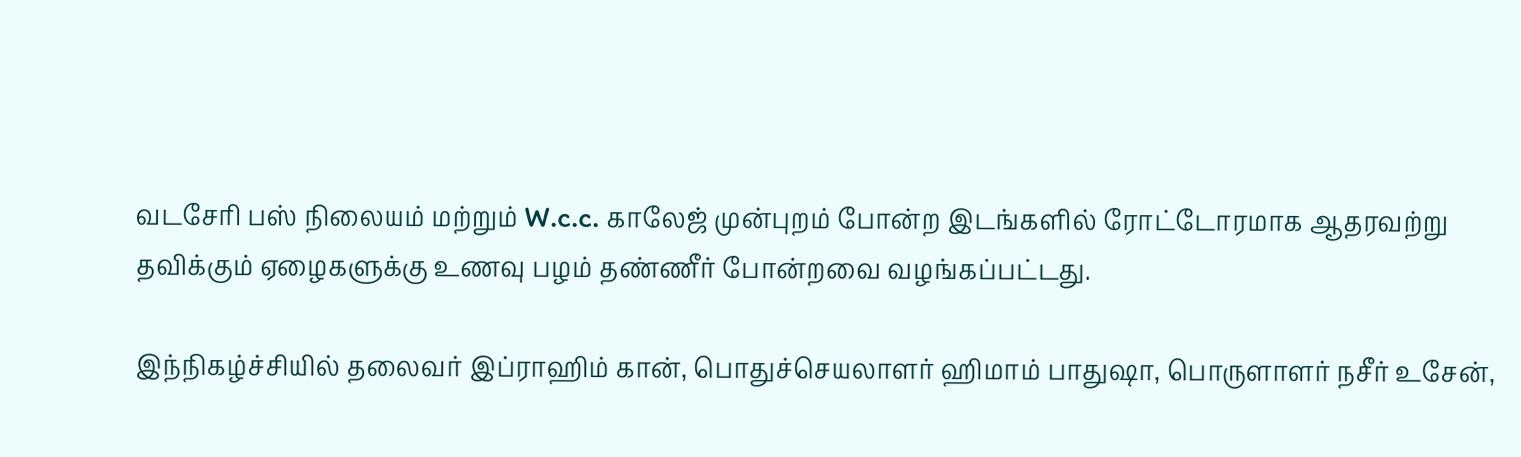வடசேரி பஸ் நிலையம் மற்றும் W.c.c. காலேஜ் முன்புறம் போன்ற இடங்களில் ரோட்டோரமாக ஆதரவற்று தவிக்கும் ஏழைகளுக்கு உணவு பழம் தண்ணீர் போன்றவை வழங்கப்பட்டது.

இந்நிகழ்ச்சியில் தலைவர் இப்ராஹிம் கான், பொதுச்செயலாளர் ஹிமாம் பாதுஷா, பொருளாளர் நசீர் உசேன்,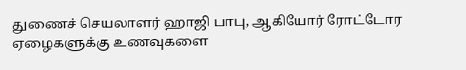துணைச் செயலாளர் ஹாஜி பாபு, ஆகியோர் ரோட்டோர ஏழைகளுக்கு உணவுகளை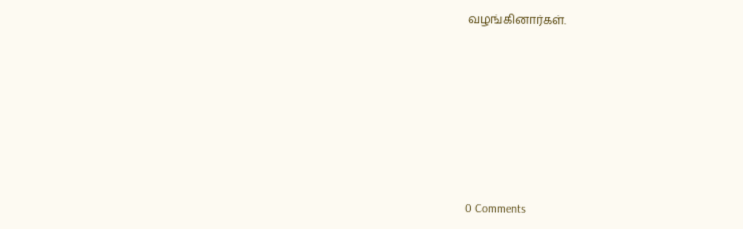வழங்கினார்கள்.








0 Comments